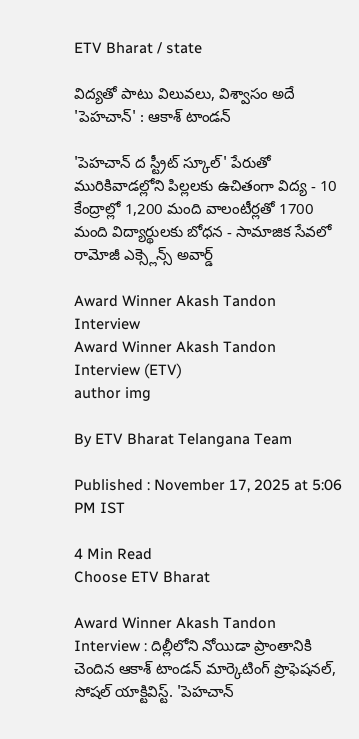ETV Bharat / state

విద్యతో పాటు విలువలు, విశ్వాసం అదే 'పెహచాన్‌' : ఆకాశ్‌ టాండన్‌

'పెహచాన్ ద స్ట్రీట్ స్కూల్' పేరుతో మురికివాడల్లోని పిల్లలకు ఉచితంగా విద్య - 10 కేంద్రాల్లో 1,200 మంది వాలంటీర్లతో 1700 మంది విద్యార్థులకు బోధన - సామాజిక సేవలో రామోజీ ఎక్స్లెన్స్ అవార్డ్

Award Winner Akash Tandon Interview
Award Winner Akash Tandon Interview (ETV)
author img

By ETV Bharat Telangana Team

Published : November 17, 2025 at 5:06 PM IST

4 Min Read
Choose ETV Bharat

Award Winner Akash Tandon Interview : దిల్లీలోని నోయిడా ప్రాంతానికి చెందిన ఆకాశ్ టాండన్ మార్కెటింగ్ ప్రొఫెషనల్, సోషల్ యాక్టివిస్ట్. 'పెహచాన్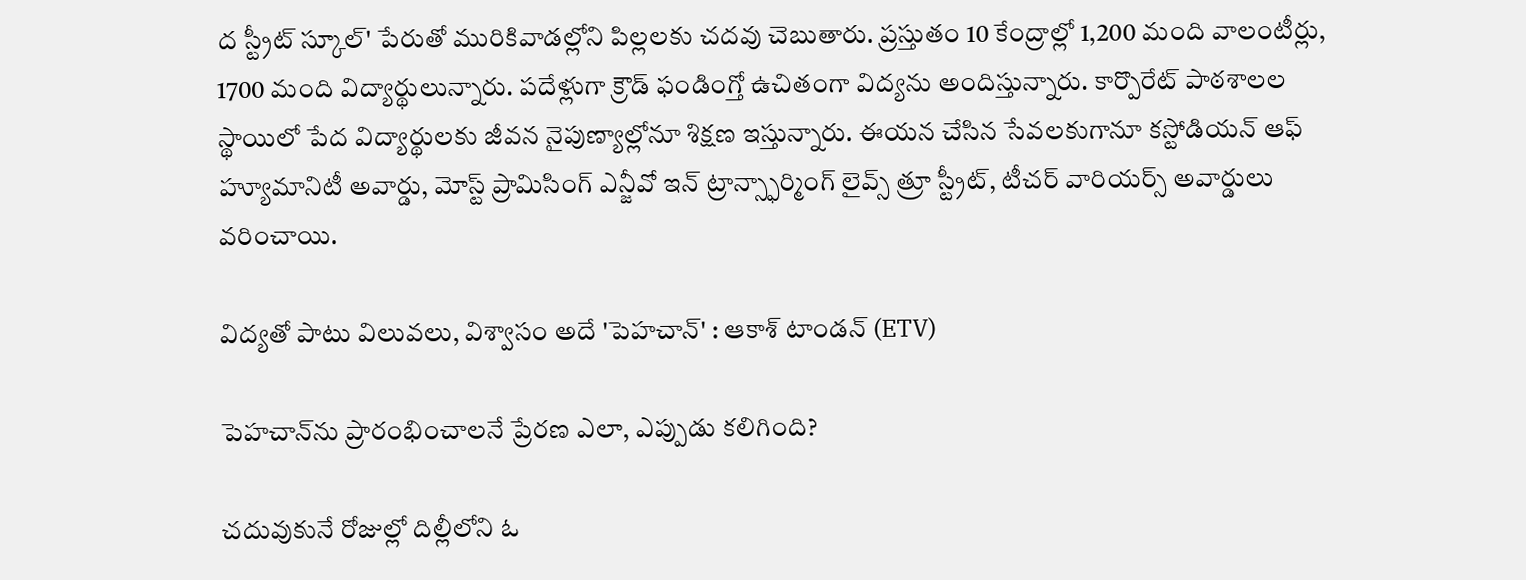ద స్ట్రీట్ స్కూల్' పేరుతో మురికివాడల్లోని పిల్లలకు చదవు చెబుతారు. ప్రస్తుతం 10 కేంద్రాల్లో 1,200 మంది వాలంటీర్లు, 1700 మంది విద్యార్థులున్నారు. పదేళ్లుగా క్రౌడ్ ఫండింగ్తో ఉచితంగా విద్యను అందిస్తున్నారు. కార్పొరేట్ పాఠశాలల స్థాయిలో పేద విద్యార్థులకు జీవన నైపుణ్యాల్లోనూ శిక్షణ ఇస్తున్నారు. ఈయన చేసిన సేవలకుగానూ కస్టోడియన్ ఆఫ్ హ్యూమానిటీ అవార్డు, మోస్ట్ ప్రామిసింగ్ ఎన్జీవో ఇన్ ట్రాన్స్ఫార్మింగ్ లైవ్స్ త్రూ స్ట్రీట్, టీచర్ వారియర్స్ అవార్డులు వరించాయి.

విద్యతో పాటు విలువలు, విశ్వాసం అదే 'పెహచాన్‌' : ఆకాశ్‌ టాండన్‌ (ETV)

పెహచాన్‌ను ప్రారంభించాలనే ప్రేరణ ఎలా, ఎప్పుడు కలిగింది?

చదువుకునే రోజుల్లో దిల్లీలోని ఓ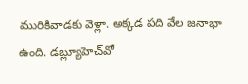మురికివాడకు వెళ్లా. అక్కడ పది వేల జనాభా ఉంది. డబ్ల్యూహెచ్‌వో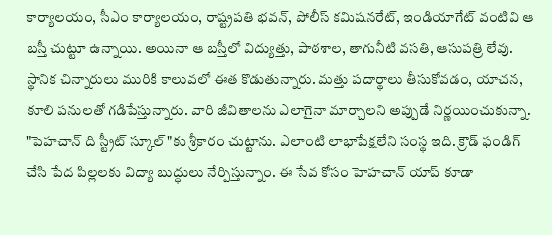కార్యాలయం, సీఎం కార్యాలయం, రాష్ట్రపతి భవన్, పోలీస్‌ కమిషనరేట్, ఇండియాగేట్‌ వంటివి ఆ బస్తీ చుట్టూ ఉన్నాయి. అయినా ఆ బస్తీలో విద్యుత్తు, పాఠశాల, తాగునీటి వసతి, ఆసుపత్రి లేవు. స్థానిక చిన్నారులు మురికి కాలువలో ఈత కొడుతున్నారు. మత్తు పదార్థాలు తీసుకోవడం, యాచన, కూలి పనులతో గడిపేస్తున్నారు. వారి జీవితాలను ఎలాగైనా మార్చాలని అప్పుడే నిర్ణయించుకున్నా. "పెహచాన్ ది స్ట్రీట్ స్కూల్"కు శ్రీకారం చుట్టాను. ఎలాంటి లాభాపేక్షలేని సంస్థ ఇది. క్రౌడ్ ఫండిగ్ చేసి పేద పిల్లలకు విద్యా బుద్ధులు నేర్పిస్తున్నాం. ఈ సేవ కోసం హెహచాన్ యాప్ కూడా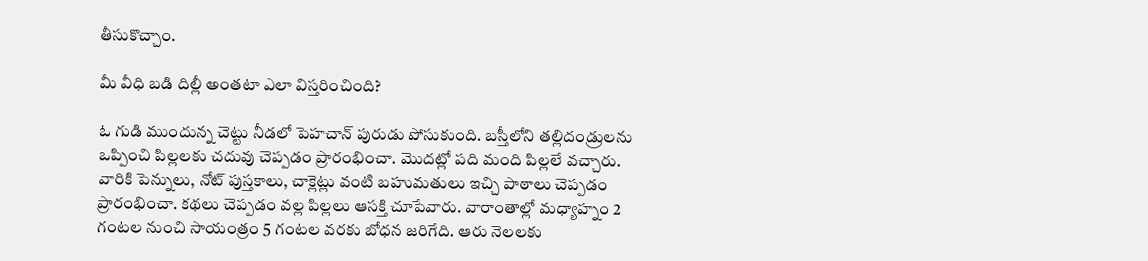తీసుకొచ్చాం.

మీ వీధి బడి దిల్లీ అంతటా ఎలా విస్తరించింది?

ఓ గుడి ముందున్న చెట్టు నీడలో పెహచాన్ పురుడు పోసుకుంది. బస్తీలోని తల్లిదండ్రులను ఒప్పించి పిల్లలకు చదువు చెప్పడం ప్రారంభించా. మొదట్లో పది మంది పిల్లలే వచ్చారు. వారికి పెన్నులు, నోట్ పుస్తకాలు, చాక్లెట్లు వంటి బహుమతులు ఇచ్చి పాఠాలు చెప్పడం ప్రారంభించా. కథలు చెప్పడం వల్ల పిల్లలు ఆసక్తి చూపేవారు. వారాంతాల్లో మధ్యాహ్నం 2 గంటల నుంచి సాయంత్రం 5 గంటల వరకు బోధన జరిగేది. ఆరు నెలలకు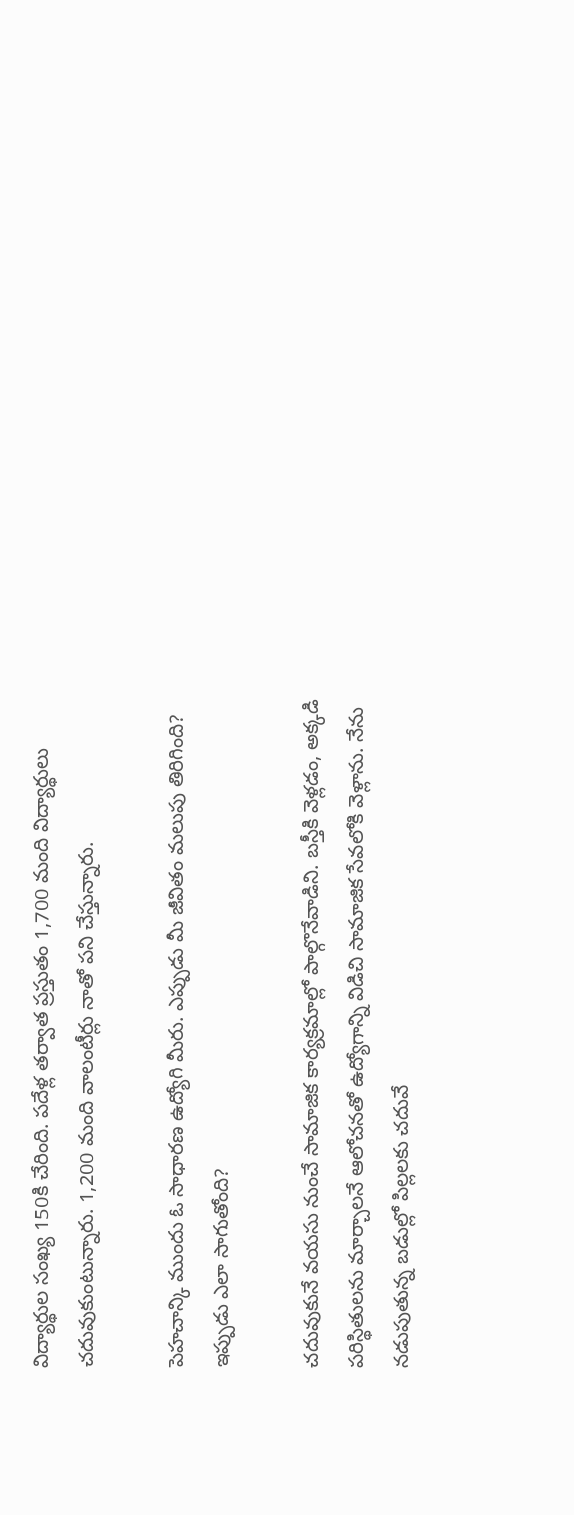విద్యార్థుల సంఖ్య 150కి చేరింది. పదేళ్ల తర్వాత ప్రస్తుతం 1,700 మంది విద్యార్థులు చదువుకుంటున్నారు. 1,200 మంది వాలంటీర్లు నాతో పని చేస్తున్నారు.

పెహచాన్కి ముందు ఓ సాధారణ ఉద్యోగి మీరు. ఎప్పుడు మీ జీవితం మలుపు తిరిగింది? ఇప్పుడు ఎలా సాగుతోంది?

చదువుకునే వయసు నుంచే సామాజిక కార్యక్రమాల్లో పాల్గొనేవాడిని. బస్తీకి వెళ్లడం, అక్కడి పరిస్థితులను మార్చాలనే ఆలోచనతో ఉద్యోగాన్ని విడిచి సామాజిక సేవలోకి వెళ్లాను. నేను నడుపుతున్న బడుల్లో పిల్లలకు చదువే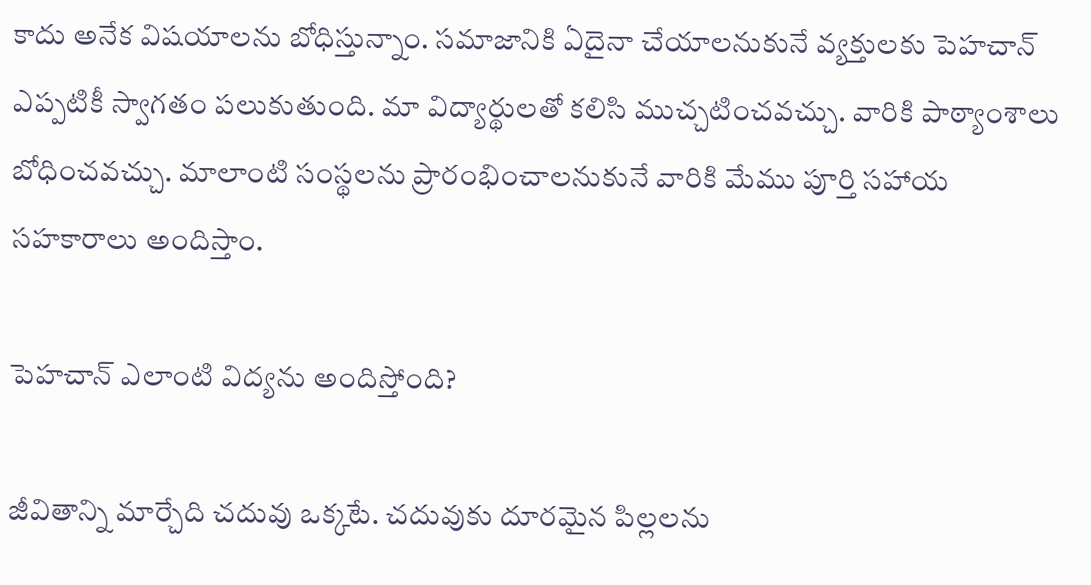కాదు అనేక విషయాలను బోధిస్తున్నాం. సమాజానికి ఏదైనా చేయాలనుకునే వ్యక్తులకు పెహచాన్ ఎప్పటికీ స్వాగతం పలుకుతుంది. మా విద్యార్థులతో కలిసి ముచ్చటించవచ్చు. వారికి పాఠ్యాంశాలు బోధించవచ్చు. మాలాంటి సంస్థలను ప్రారంభించాలనుకునే వారికి మేము పూర్తి సహాయ సహకారాలు అందిస్తాం.

పెహచాన్ ఎలాంటి విద్యను అందిస్తోంది?

జీవితాన్ని మార్చేది చదువు ఒక్కటే. చదువుకు దూరమైన పిల్లలను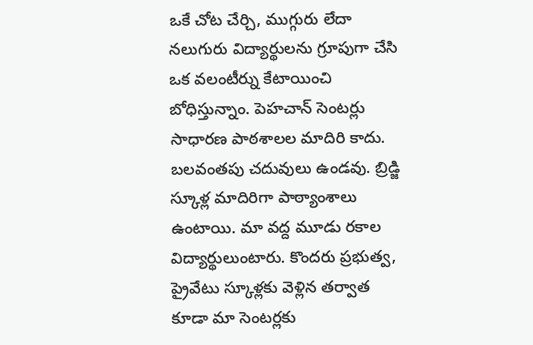ఒకే చోట చేర్చి, ముగ్గురు లేదా నలుగురు విద్యార్థులను గ్రూపుగా చేసి ఒక వలంటీర్ను కేటాయించి బోధిస్తున్నాం. పెహచాన్ సెంటర్లు సాధారణ పాఠశాలల మాదిరి కాదు. బలవంతపు చదువులు ఉండవు. బ్రిడ్జి స్కూళ్ల మాదిరిగా పాఠ్యాంశాలు ఉంటాయి. మా వద్ద మూడు రకాల విద్యార్థులుంటారు. కొందరు ప్రభుత్వ, ప్రైవేటు స్కూళ్లకు వెళ్లిన తర్వాత కూడా మా సెంటర్లకు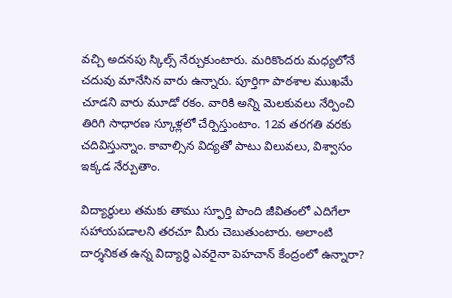వచ్చి అదనపు స్కిల్స్ నేర్చుకుంటారు. మరికొందరు మధ్యలోనే చదువు మానేసిన వారు ఉన్నారు. పూర్తిగా పాఠశాల ముఖమే చూడని వారు మూడో రకం. వారికి అన్ని మెలకువలు నేర్పించి తిరిగి సాధారణ స్కూళ్లలో చేర్పిస్తుంటాం. 12వ తరగతి వరకు చదివిస్తున్నాం. కావాల్సిన విద్యతో పాటు విలువలు, విశ్వాసం ఇక్కడ నేర్పుతాం.

విద్యార్థులు తమకు తాము స్ఫూర్తి పొంది జీవితంలో ఎదిగేలా సహాయపడాలని తరచూ మీరు చెబుతుంటారు. అలాంటి దార్శనికత ఉన్న విద్యార్థి ఎవరైనా పెహచాన్ కేంద్రంలో ఉన్నారా?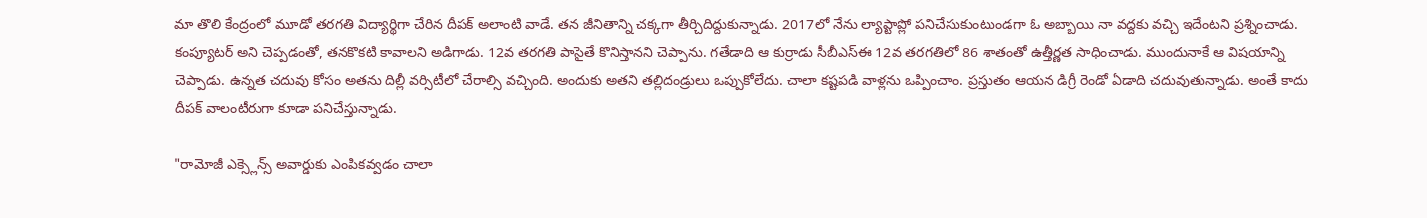మా తొలి కేంద్రంలో మూడో తరగతి విద్యార్థిగా చేరిన దీపక్ అలాంటి వాడే. తన జీనితాన్ని చక్కగా తీర్చిదిద్దుకున్నాడు. 2017లో నేను ల్యాప్టాప్లో పనిచేసుకుంటుండగా ఓ అబ్బాయి నా వద్దకు వచ్చి ఇదేంటని ప్రశ్నించాడు. కంప్యూటర్ అని చెప్పడంతో, తనకొకటి కావాలని అడిగాడు. 12వ తరగతి పాసైతే కొనిస్తానని చెప్పాను. గతేడాది ఆ కుర్రాడు సీబీఎస్ఈ 12వ తరగతిలో 86 శాతంతో ఉత్తీర్ణత సాధించాడు. ముందునాకే ఆ విషయాన్ని చెప్పాడు. ఉన్నత చదువు కోసం అతను దిల్లీ వర్సిటీలో చేరాల్సి వచ్చింది. అందుకు అతని తల్లిదండ్రులు ఒప్పుకోలేదు. చాలా కష్టపడి వాళ్లను ఒప్పించాం. ప్రస్తుతం ఆయన డిగ్రీ రెండో ఏడాది చదువుతున్నాడు. అంతే కాదు దీపక్ వాలంటీరుగా కూడా పనిచేస్తున్నాడు.

"రామోజీ ఎక్స్లెన్స్ అవార్డుకు ఎంపికవ్వడం చాలా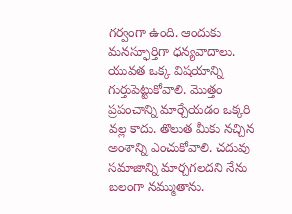గర్వంగా ఉంది. ఆందుకు మనస్ఫూర్తిగా ధన్యవాదాలు. యువత ఒక్క విషయాన్ని గుర్తుపెట్టుకోవాలి. మొత్తం ప్రపంచాన్ని మార్చేయడం ఒక్కరి వల్ల కాదు. తొలుత మీకు నచ్చిన అంశాన్ని ఎంచుకోవాలి. చదువు సమాజాన్ని మార్చగలదని నేను బలంగా నమ్ముతాను.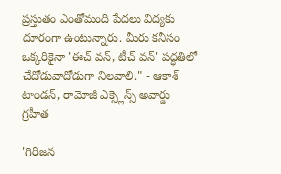ప్రస్తుతం ఎంతోమంది పేదలు విద్యకు దూరంగా ఉంటున్నారు. మీరు కనీసం ఒక్కరికైనా 'ఈచ్ వన్, టీచ్ వన్' పద్ధతిలో చేదోడువాదోడుగా నిలవాలి." - ఆకాశ్‌ టాండన్‌, రామోజీ ఎక్స్లెన్స్ అవార్డు గ్రహీత

'గిరిజన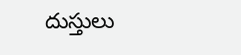దుస్తులు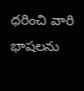ధరించి వారి భాషలను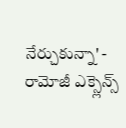నేర్చుకున్నా' - రామోజీ ఎక్స్లెన్స్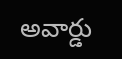అవార్డు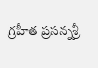గ్రహీత ప్రసన్నశ్రీ